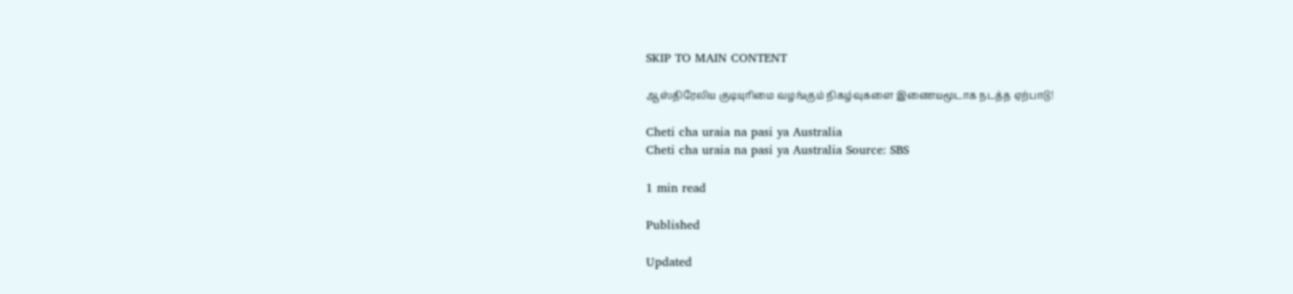SKIP TO MAIN CONTENT

ஆஸ்திரேலிய குடியுரிமை வழங்கும் நிகழ்வுகளை இணையமூடாக நடத்த ஏற்பாடு!

Cheti cha uraia na pasi ya Australia
Cheti cha uraia na pasi ya Australia Source: SBS

1 min read

Published

Updated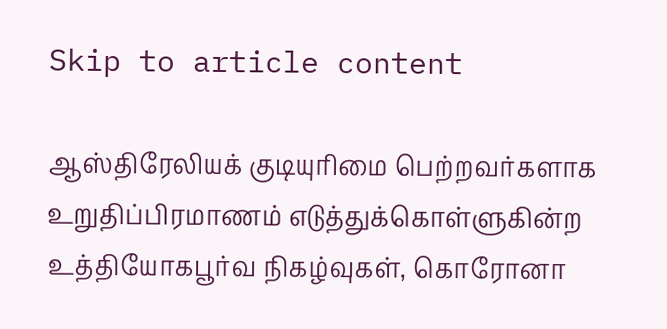Skip to article content

ஆஸ்திரேலியக் குடியுரிமை பெற்றவர்களாக உறுதிப்பிரமாணம் எடுத்துக்கொள்ளுகின்ற உத்தியோகபூர்வ நிகழ்வுகள், கொரோனா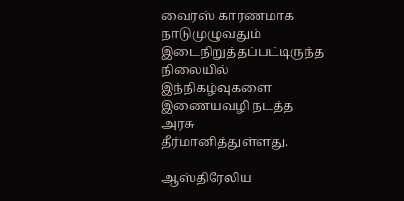வைரஸ் காரணமாக நாடுமுழுவதும் இடைநிறுத்தப்பட்டிருந்த நிலையில் இந்நிகழ்வுகளை இணையவழி நடத்த அரசு தீர்மானித்துள்ளது.

ஆஸ்திரேலிய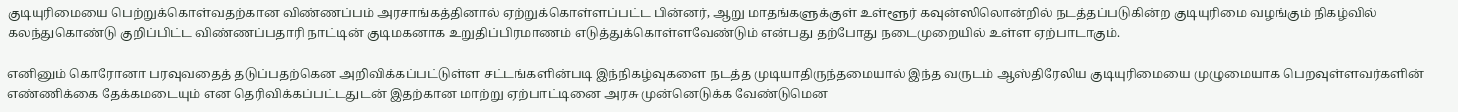குடியுரிமையை பெற்றுக்கொள்வதற்கான விண்ணப்பம் அரசாங்கத்தினால் ஏற்றுக்கொள்ளப்பட்ட பின்னர், ஆறு மாதங்களுக்குள் உள்ளூர் கவுன்ஸிலொன்றில் நடத்தப்படுகின்ற குடியுரிமை வழங்கும் நிகழ்வில் கலந்துகொண்டு குறிப்பிட்ட விண்ணப்பதாரி நாட்டின் குடிமகனாக உறுதிப்பிரமாணம் எடுத்துக்கொள்ளவேண்டும் என்பது தற்போது நடைமுறையில் உள்ள ஏற்பாடாகும்.

எனினும் கொரோனா பரவுவதைத் தடுப்பதற்கென அறிவிக்கப்பட்டுள்ள சட்டங்களின்படி இந்நிகழ்வுகளை நடத்த முடியாதிருந்தமையால் இந்த வருடம் ஆஸ்திரேலிய குடியுரிமையை முழுமையாக பெறவுள்ளவர்களின் எண்ணிக்கை தேக்கமடையும் என தெரிவிக்கப்பட்டதுடன் இதற்கான மாற்று ஏற்பாட்டினை அரசு முன்னெடுக்க வேண்டுமென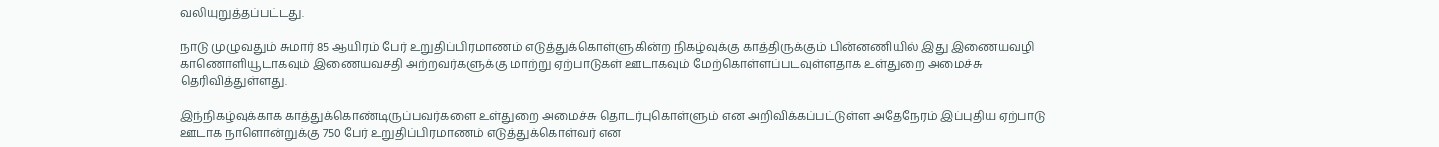வலியுறுத்தப்பட்டது.

நாடு முழுவதும் சுமார் 85 ஆயிரம் பேர் உறுதிப்பிரமாணம் எடுத்துக்கொள்ளுகின்ற நிகழ்வுக்கு காத்திருக்கும் பின்னணியில் இது இணையவழி காணொளியூடாகவும் இணையவசதி அற்றவர்களுக்கு மாற்று ஏற்பாடுகள் ஊடாகவும் மேற்கொள்ளப்படவுள்ளதாக உள்துறை அமைச்சு தெரிவித்துள்ளது.

இந்நிகழ்வுக்காக காத்துக்கொண்டிருப்பவர்களை உள்துறை அமைச்சு தொடர்புகொள்ளும் என அறிவிக்கப்பட்டுள்ள அதேநேரம் இப்புதிய ஏற்பாடு ஊடாக நாளொன்றுக்கு 750 பேர் உறுதிப்பிரமாணம் எடுத்துக்கொள்வர் என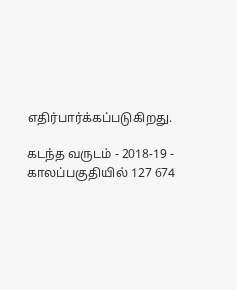எதிர்பார்க்கப்படுகிறது.

கடந்த வருடம் - 2018-19 - காலப்பகுதியில் 127 674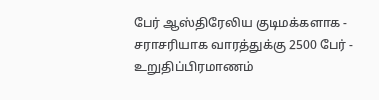பேர் ஆஸ்திரேலிய குடிமக்களாக - சராசரியாக வாரத்துக்கு 2500 பேர் - உறுதிப்பிரமாணம்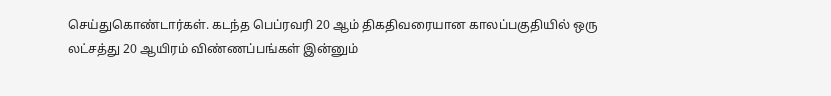செய்துகொண்டார்கள். கடந்த பெப்ரவரி 20 ஆம் திகதிவரையான காலப்பகுதியில் ஒரு லட்சத்து 20 ஆயிரம் விண்ணப்பங்கள் இன்னும்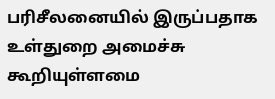பரிசீலனையில் இருப்பதாக உள்துறை அமைச்சு கூறியுள்ளமை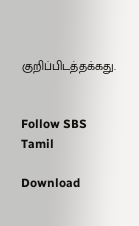குறிப்பிடத்தக்கது.


Follow SBS Tamil

Download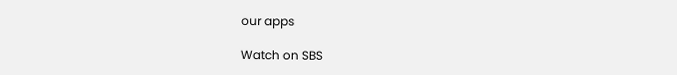our apps

Watch on SBS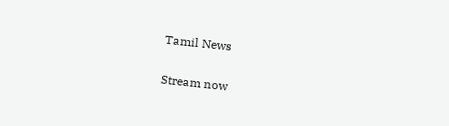Tamil News

Stream now